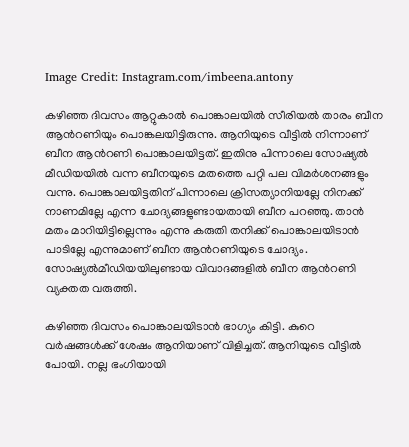Image Credit: Instagram.com/imbeena.antony

കഴിഞ്ഞ ദിവസം ആറ്റുകാല്‍ പൊങ്കാലയില്‍ സീരിയല്‍ താരം ബീന ആന്‍റണിയും പൊങ്കലയിട്ടിരുന്നു. ആനിയുടെ വീട്ടില്‍ നിന്നാണ് ബീന ആന്‍റണി പൊങ്കാലയിട്ടത്. ഇതിനു പിന്നാലെ സോഷ്യല്‍ മീഡിയയില്‍ വന്ന ബീനയുടെ മതത്തെ പറ്റി പല വിമര്‍ശനങ്ങളും വന്നു. പൊങ്കാലയിട്ടതിന് പിന്നാലെ ക്രിസത്യാനിയല്ലേ നിനക്ക് നാണമില്ലേ എന്ന ചോദ്യങ്ങളുണ്ടായതായി ബീന പറഞ്ഞു. താന്‍ മതം മാറിയിട്ടില്ലെന്നും എന്നു കരുതി തനിക്ക് പൊങ്കാലയിടാന്‍ പാടില്ലേ എന്നുമാണ് ബീന ആന്‍റണിയുടെ ചോദ്യം. സോഷ്യല്‍മീഡിയയിലുണ്ടായ വിവാദങ്ങളില്‍ ബീന ആന്‍റണി വ്യക്തത വരുത്തി.

കഴിഞ്ഞ ദിവസം പൊങ്കാലയിടാന്‍ ഭാഗ്യം കിട്ടി. കുറെ വര്‍ഷങ്ങള്‍ക്ക് ശേഷം ആനിയാണ് വിളിച്ചത്. ആനിയുടെ വീട്ടില്‍ പോയി. നല്ല ഭംഗിയായി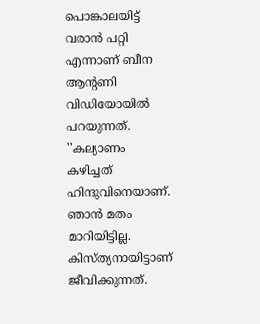പൊങ്കാലയിട്ട് വരാന്‍ പറ്റി എന്നാണ് ബീന ആന്‍റണി വിഡിയോയില്‍ പറയുന്നത്. ''കല്യാണം കഴിച്ചത് ഹിന്ദുവിനെയാണ്. ഞാന്‍ മതം മാറിയിട്ടില്ല. കിസ്ത്യനായിട്ടാണ് ജീവിക്കുന്നത്.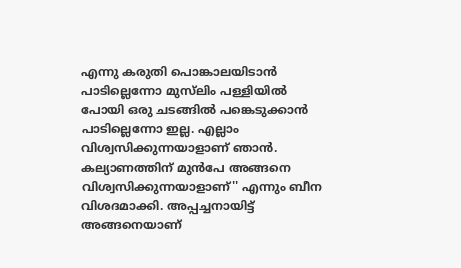എന്നു കരുതി പൊങ്കാലയിടാന്‍ പാടില്ലെന്നോ മുസ്‍ലിം പള്ളിയില്‍ പോയി ഒരു ചടങ്ങില്‍ പങ്കെടുക്കാന്‍ പാടില്ലെന്നോ ഇല്ല. എല്ലാം വിശ്വസിക്കുന്നയാളാണ് ഞാന്‍. കല്യാണത്തിന് മുന്‍പേ അങ്ങനെ വിശ്വസിക്കുന്നയാളാണ്'' എന്നും ബീന വിശദമാക്കി. അപ്പച്ചനായിട്ട് അങ്ങനെയാണ്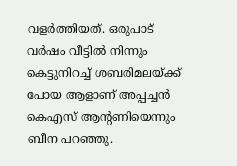വളര്‍ത്തിയത്. ഒരുപാട് വര്‍ഷം വീട്ടില്‍ നിന്നും കെട്ടുനിറച്ച് ശബരിമലയ്ക്ക് പോയ ആളാണ് അപ്പച്ചന്‍ കെഎസ് ആന്റണിയെന്നും ബീന പറഞ്ഞു.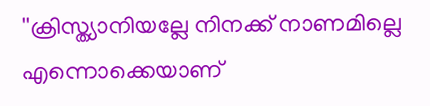''ക്രിസ്ത്യാനിയല്ലേ നിനക്ക് നാണമില്ലെ എന്നൊക്കെയാണ്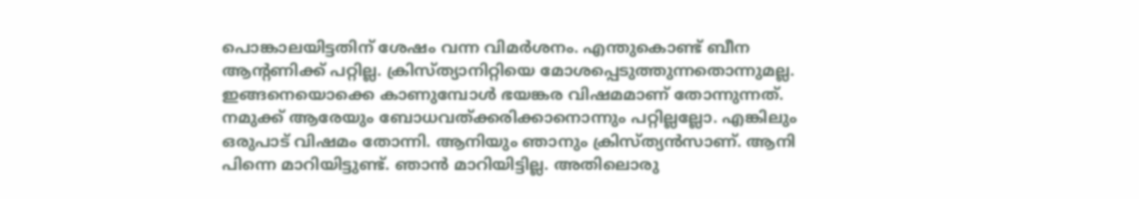പൊങ്കാലയിട്ടതിന് ശേഷം വന്ന വിമര്‍ശനം. എന്തുകൊണ്ട് ബീന ആന്‍റണിക്ക് പറ്റില്ല. ക്രിസ്ത്യാനിറ്റിയെ മോശപ്പെടുത്തുന്നതൊന്നുമല്ല. ഇങ്ങനെയൊക്കെ കാണുമ്പോള്‍ ഭയങ്കര വിഷമമാണ് തോന്നുന്നത്. നമുക്ക് ആരേയും ബോധവത്ക്കരിക്കാനൊന്നും പറ്റില്ലല്ലോ. എങ്കിലും ഒരുപാട് വിഷമം തോന്നി. ആനിയും ഞാനും ക്രിസ്ത്യന്‍സാണ്. ആനി പിന്നെ മാറിയിട്ടുണ്ട്. ഞാന്‍ മാറിയിട്ടില്ല. അതിലൊരു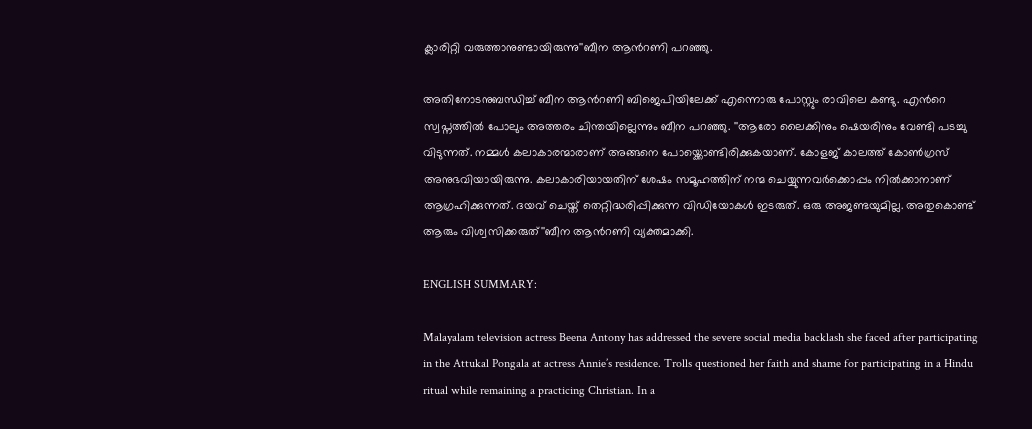ക്ലാരിറ്റി വരുത്താനുണ്ടായിരുന്നു''ബീന ആന്‍റണി പറഞ്ഞു.

അതിനോടനുബന്ധിച്ച് ബീന ആന്‍റണി ബിജെപിയിലേക്ക് എന്നൊരു പോസ്റ്റും രാവിലെ കണ്ടു. എന്‍റെ സ്വപ്നത്തില്‍ പോലും അത്തരം ചിന്തയില്ലെന്നും ബീന പറഞ്ഞു. ''ആരോ ലൈക്കിനും ഷെയരിനും വേണ്ടി പടച്ചു വിടുന്നത്. നമ്മള്‍ കലാകാരന്മാരാണ് അങ്ങനെ പോയ്ക്കൊണ്ടിരിക്കുകയാണ്. കോളജ് കാലത്ത് കോണ്‍ഗ്രസ് അനുഭവിയായിരുന്നു. കലാകാരിയായതിന് ശേഷം സമൂഹത്തിന് നന്മ ചെയ്യുന്നവര്‍ക്കൊപ്പം നില്‍ക്കാനാണ് ആഗ്രഹിക്കുന്നത്. ദയവ് ചെയ്ത് തെറ്റിദ്ധരിപ്പിക്കുന്ന വിഡിയോകള്‍ ഇടരുത്. ഒരു അജണ്ടയുമില്ല. അതുകൊണ്ട് ആരും വിശ്വസിക്കരുത്''ബീന ആന്‍റണി വ്യക്തമാക്കി.

ENGLISH SUMMARY:

Malayalam television actress Beena Antony has addressed the severe social media backlash she faced after participating in the Attukal Pongala at actress Annie’s residence. Trolls questioned her faith and shame for participating in a Hindu ritual while remaining a practicing Christian. In a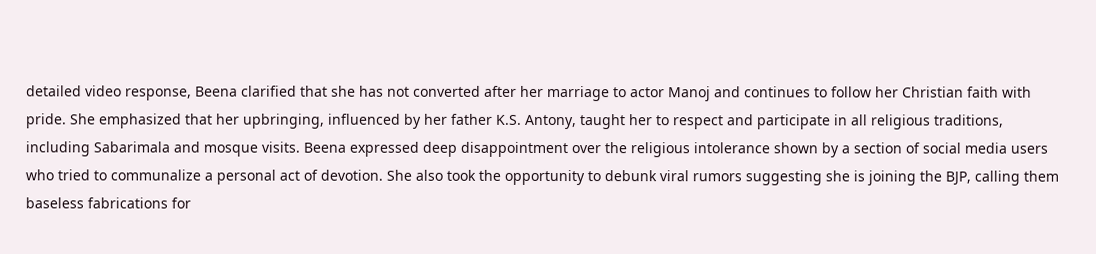detailed video response, Beena clarified that she has not converted after her marriage to actor Manoj and continues to follow her Christian faith with pride. She emphasized that her upbringing, influenced by her father K.S. Antony, taught her to respect and participate in all religious traditions, including Sabarimala and mosque visits. Beena expressed deep disappointment over the religious intolerance shown by a section of social media users who tried to communalize a personal act of devotion. She also took the opportunity to debunk viral rumors suggesting she is joining the BJP, calling them baseless fabrications for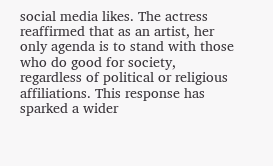social media likes. The actress reaffirmed that as an artist, her only agenda is to stand with those who do good for society, regardless of political or religious affiliations. This response has sparked a wider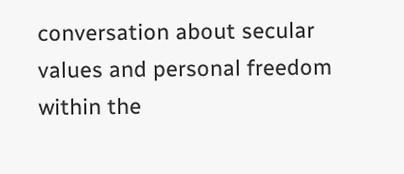conversation about secular values and personal freedom within the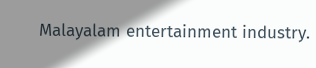Malayalam entertainment industry.